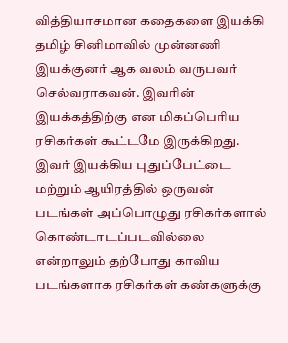வித்தியாசமான கதைகளை இயக்கி தமிழ் சினிமாவில் முன்னணி இயக்குனர் ஆக வலம் வருபவர் செல்வராகவன். இவரின் இயக்கத்திற்கு என மிகப்பெரிய ரசிகர்கள் கூட்டமே இருக்கிறது. இவர் இயக்கிய புதுப்பேட்டை மற்றும் ஆயிரத்தில் ஒருவன் படங்கள் அப்பொழுது ரசிகர்களால் கொண்டாடப்படவில்லை என்றாலும் தற்போது காவிய படங்களாக ரசிகர்கள் கண்களுக்கு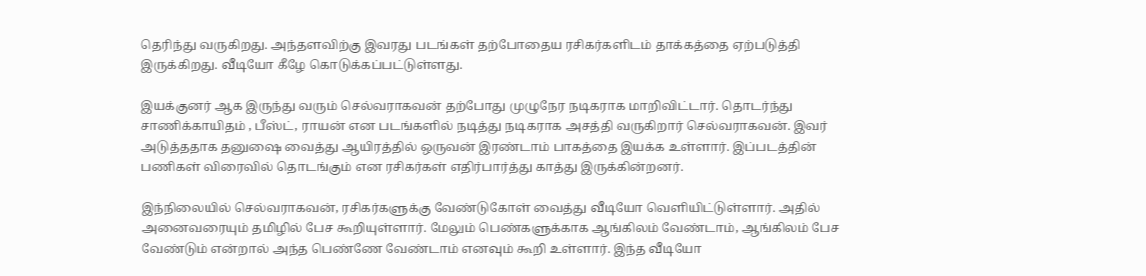தெரிந்து வருகிறது. அந்தளவிற்கு இவரது படங்கள் தற்போதைய ரசிகர்களிடம் தாக்கத்தை ஏற்படுத்தி இருக்கிறது. வீடியோ கீழே கொடுக்கப்பட்டுள்ளது.

இயக்குனர் ஆக இருந்து வரும் செல்வராகவன் தற்போது முழுநேர நடிகராக மாறிவிட்டார். தொடர்ந்து சாணிக்காயிதம் , பீஸ்ட், ராயன் என படங்களில் நடித்து நடிகராக அசத்தி வருகிறார் செல்வராகவன். இவர் அடுத்ததாக தனுஷை வைத்து ஆயிரத்தில் ஒருவன் இரண்டாம் பாகத்தை இயக்க உள்ளார். இப்படத்தின் பணிகள் விரைவில் தொடங்கும் என ரசிகர்கள் எதிர்பார்த்து காத்து இருக்கின்றனர்.

இந்நிலையில் செல்வராகவன், ரசிகர்களுக்கு வேண்டுகோள் வைத்து வீடியோ வெளியிட்டுள்ளார். அதில் அனைவரையும் தமிழில் பேச கூறியுள்ளார். மேலும் பெண்களுக்காக ஆங்கிலம் வேண்டாம், ஆங்கிலம் பேச வேண்டும் என்றால் அந்த பெண்ணே வேண்டாம் எனவும் கூறி உள்ளார். இந்த வீடியோ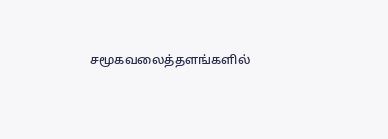சமூகவலைத்தளங்களில்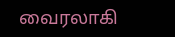வைரலாகி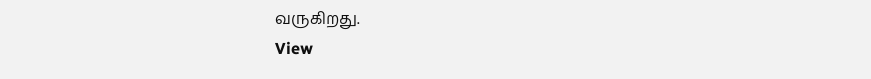வருகிறது.
View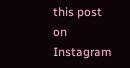this post on Instagram